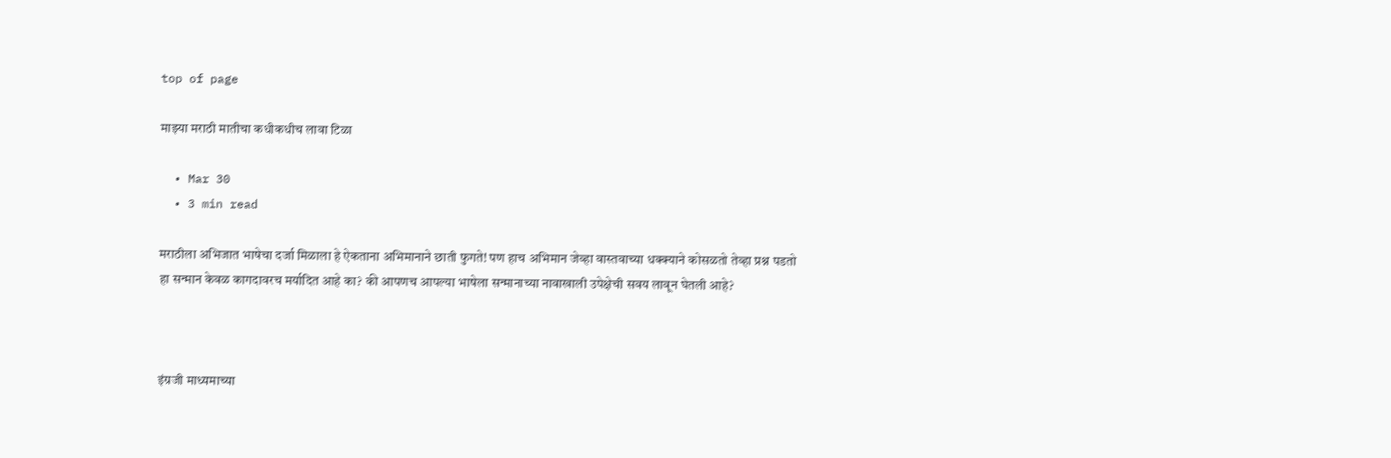top of page

माझ्या मराठी मातीचा कधीकधीच लावा टिळा

  • Mar 30
  • 3 min read

मराठीला अभिजात भाषेचा दर्जा मिळाला हे ऐकताना अभिमानाने छाती फुगते! पण हाच अभिमान जेव्हा वास्तवाच्या धक्क्याने कोसळतो तेव्हा प्रश्न पडतो हा सन्मान केवळ कागदावरच मर्यादित आहे का? की आपणच आपल्या भाषेला सन्मानाच्या नावाखाली उपेक्षेची सवय लावून घेतली आहे?



इंग्रजी माध्यमाच्या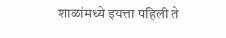शाळांमध्ये इयत्ता पहिली ते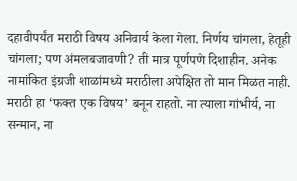दहावीपर्यंत मराठी विषय अनिवार्य केला गेला. निर्णय चांगला, हेतूही चांगला; पण अंमलबजावणी? ती मात्र पूर्णपणे दिशाहीन. अनेक नामांकित इंग्रजी शाळांमध्ये मराठीला अपेक्षित तो मान मिळत नाही. मराठी हा ‌‘फक्त एक विषय‌’ बनून राहतो. ना त्याला गांभीर्य, ना सन्मान, ना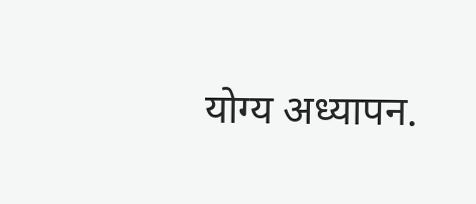योग्य अध्यापन.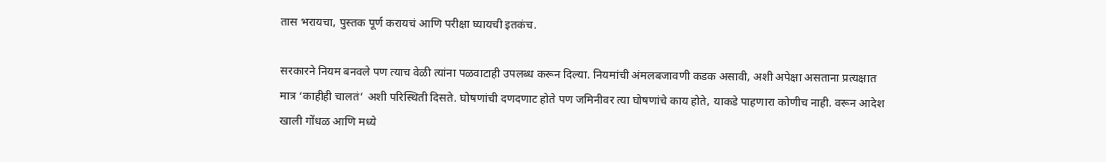तास भरायचा, पुस्तक पूर्ण करायचं आणि परीक्षा घ्यायची इतकंच.

सरकारने नियम बनवले पण त्याच वेळी त्यांना पळवाटाही उपलब्ध करून दिल्या. नियमांची अंमलबजावणी कडक असावी, अशी अपेक्षा असताना प्रत्यक्षात मात्र ‌‘काहीही चालतं‌’ अशी परिस्थिती दिसते. घोषणांची दणदणाट होते पण जमिनीवर त्या घोषणांचे काय होते, याकडे पाहणारा कोणीच नाही. वरून आदेश खाली गोंधळ आणि मध्ये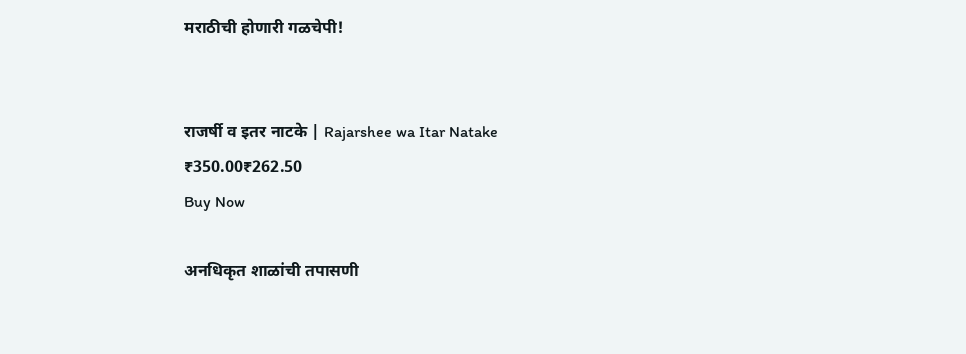मराठीची होणारी गळचेपी!


राजर्षी व इतर नाटके | Rajarshee wa Itar Natake
₹350.00₹262.50
Buy Now

अनधिकृत शाळांची तपासणी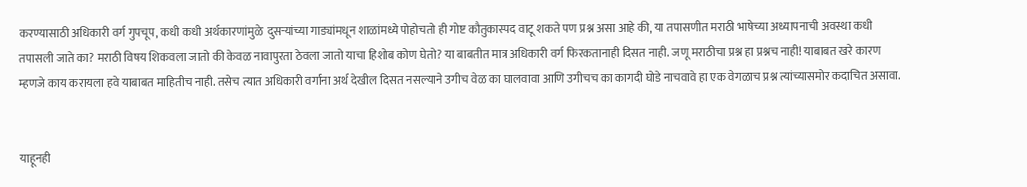करण्यासाठी अधिकारी वर्ग गुपचूप, कधी कधी अर्थकारणांमुळे  दुसऱ्यांच्या गाड्यांमधून शाळांमध्ये पोहोचतो ही गोष्ट कौतुकास्पद वाटू शकते पण प्रश्न असा आहे की, या तपासणीत मराठी भाषेच्या अध्यापनाची अवस्था कधी तपासली जाते का? मराठी विषय शिकवला जातो की केवळ नावापुरता ठेवला जातो याचा हिशोब कोण घेतो? या बाबतीत मात्र अधिकारी वर्ग फिरकतानाही दिसत नाही. जणू मराठीचा प्रश्न हा प्रश्नच नाही! याबाबत खरे कारण म्हणजे काय करायला हवे याबाबत माहितीच नाही. तसेच त्यात अधिकारी वर्गाना अर्थ देखील दिसत नसल्याने उगीच वेळ का घालवावा आणि उगीचच का कागदी घोडे नाचवावे हा एक वेगळाच प्रश्न त्यांच्यासमोर कदाचित असावा.


याहूनही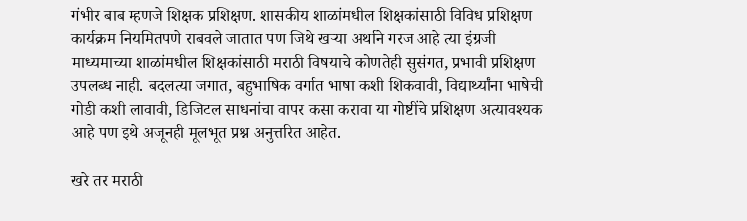गंभीर बाब म्हणजे शिक्षक प्रशिक्षण. शासकीय शाळांमधील शिक्षकांसाठी विविध प्रशिक्षण कार्यक्रम नियमितपणे राबवले जातात पण जिथे खऱ्या अर्थाने गरज आहे त्या इंग्रजी माध्यमाच्या शाळांमधील शिक्षकांसाठी मराठी विषयाचे कोणतेही सुसंगत, प्रभावी प्रशिक्षण उपलब्ध नाही. बदलत्या जगात, बहुभाषिक वर्गात भाषा कशी शिकवावी, विद्यार्थ्यांना भाषेची गोडी कशी लावावी, डिजिटल साधनांचा वापर कसा करावा या गोष्टींचे प्रशिक्षण अत्यावश्यक आहे पण इथे अजूनही मूलभूत प्रश्न अनुत्तरित आहेत.

खरे तर मराठी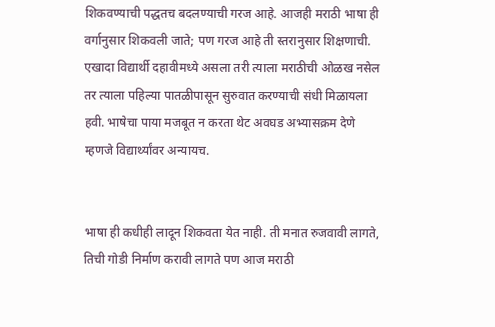शिकवण्याची पद्धतच बदलण्याची गरज आहे. आजही मराठी भाषा ही वर्गानुसार शिकवली जाते; पण गरज आहे ती स्तरानुसार शिक्षणाची. एखादा विद्यार्थी दहावीमध्ये असला तरी त्याला मराठीची ओळख नसेल तर त्याला पहिल्या पातळीपासून सुरुवात करण्याची संधी मिळायला हवी. भाषेचा पाया मजबूत न करता थेट अवघड अभ्यासक्रम देणे म्हणजे विद्यार्थ्यांवर अन्यायच.


भाषा ही कधीही लादून शिकवता येत नाही. ती मनात रुजवावी लागते, तिची गोडी निर्माण करावी लागते पण आज मराठी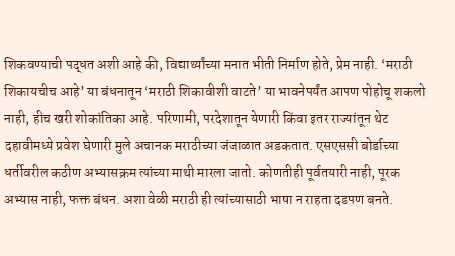शिकवण्याची पद्धत अशी आहे की, विद्यार्थ्यांच्या मनात भीती निर्माण होते, प्रेम नाही. ‘मराठी शिकायचीच आहे‌’ या बंधनातून ‌‘मराठी शिकावीशी वाटते‌’ या भावनेपर्यंत आपण पोहोचू शकलो नाही, हीच खरी शोकांतिका आहे. परिणामी, परदेशातून येणारी किंवा इतर राज्यांतून थेट दहावीमध्ये प्रवेश घेणारी मुले अचानक मराठीच्या जंजाळात अडकतात. एसएससी बोर्डाच्या धर्तीवरील कठीण अभ्यासक्रम त्यांच्या माथी मारला जातो. कोणतीही पूर्वतयारी नाही, पूरक अभ्यास नाही, फक्त बंधन. अशा वेळी मराठी ही त्यांच्यासाठी भाषा न राहता दडपण बनते.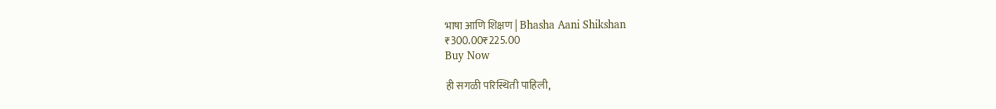भाषा आणि शिक्षण | Bhasha Aani Shikshan
₹300.00₹225.00
Buy Now

ही सगळी परिस्थिती पाहिली,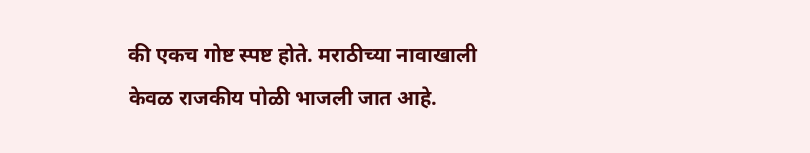की एकच गोष्ट स्पष्ट होते. मराठीच्या नावाखाली केवळ राजकीय पोळी भाजली जात आहे.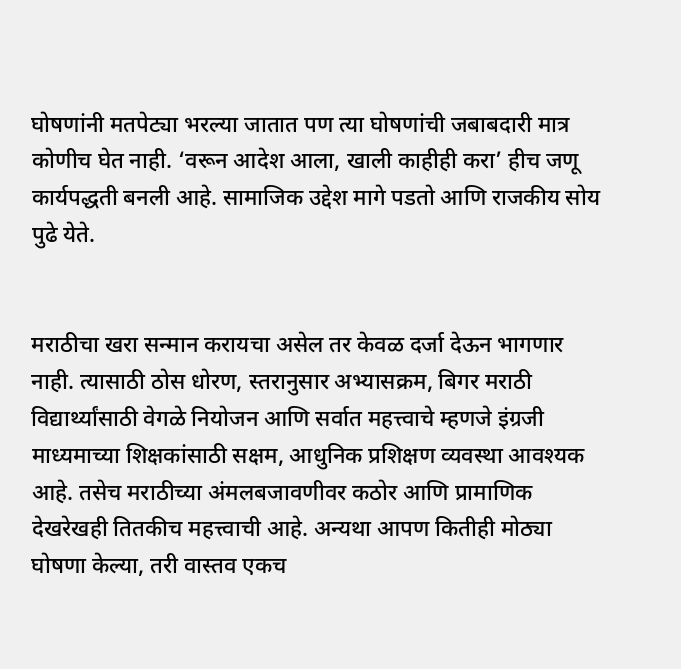घोषणांनी मतपेट्या भरल्या जातात पण त्या घोषणांची जबाबदारी मात्र कोणीच घेत नाही. ‘वरून आदेश आला, खाली काहीही करा‌’ हीच जणू कार्यपद्धती बनली आहे. सामाजिक उद्देश मागे पडतो आणि राजकीय सोय पुढे येते.


मराठीचा खरा सन्मान करायचा असेल तर केवळ दर्जा देऊन भागणार नाही. त्यासाठी ठोस धोरण, स्तरानुसार अभ्यासक्रम, बिगर मराठी विद्यार्थ्यांसाठी वेगळे नियोजन आणि सर्वात महत्त्वाचे म्हणजे इंग्रजी माध्यमाच्या शिक्षकांसाठी सक्षम, आधुनिक प्रशिक्षण व्यवस्था आवश्यक आहे. तसेच मराठीच्या अंमलबजावणीवर कठोर आणि प्रामाणिक देखरेखही तितकीच महत्त्वाची आहे. अन्यथा आपण कितीही मोठ्या घोषणा केल्या, तरी वास्तव एकच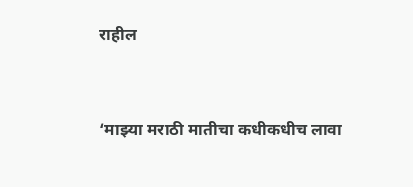राहील


‘माझ्या मराठी मातीचा कधीकधीच लावा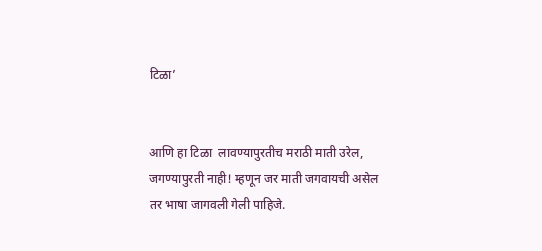टिळा‌’


आणि हा टिळा  लावण्यापुरतीच मराठी माती उरेल, जगण्यापुरती नाही! म्हणून जर माती जगवायची असेल तर भाषा जागवली गेली पाहिजे.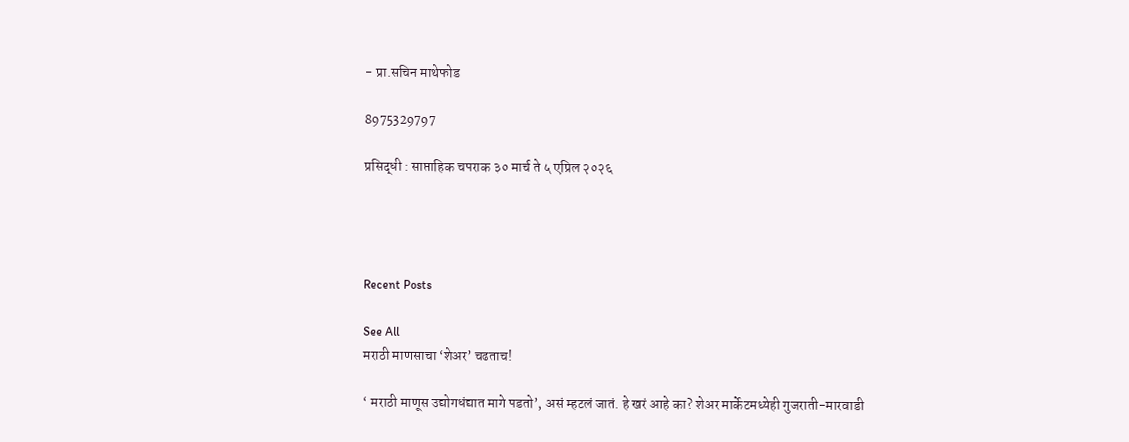- प्रा.सचिन माथेफोड

8975329797

प्रसिद्धी : साप्ताहिक चपराक ३० मार्च ते ५ एप्रिल २०२६




Recent Posts

See All
मराठी माणसाचा ‘शेअर’ चढताच!

‘ मराठी माणूस उद्योगधंद्यात मागे पडतो’, असं म्हटलं जातं. हे खरं आहे का? शेअर मार्केटमध्येही गुजराती-मारवाडी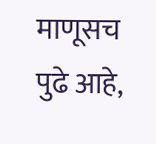माणूसच पुढे आहे,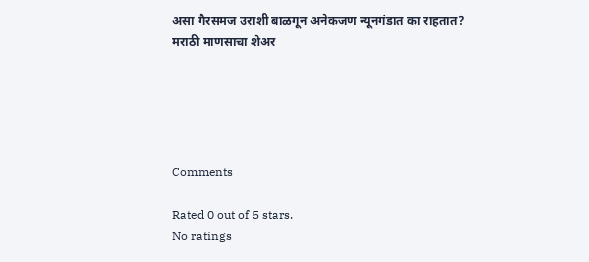असा गैरसमज उराशी बाळगून अनेकजण न्यूनगंडात का राहतात? मराठी माणसाचा शेअर





Comments

Rated 0 out of 5 stars.
No ratings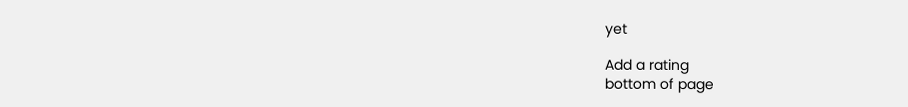yet

Add a rating
bottom of page